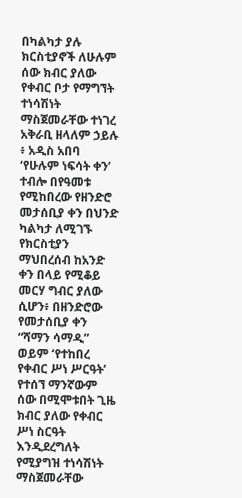በካልካታ ያሉ ክርስቲያኖች ለሁሉም ሰው ክብር ያለው የቀብር ቦታ የማግኘት ተነሳሽነት ማስጀመራቸው ተነገረ
አቅራቢ ዘላለም ኃይሉ ፥ አዲስ አበባ
‘የሁሉም ነፍሳት ቀን’ ተብሎ በየዓመቱ የሚከበረው የዘንድሮ መታሰቢያ ቀን በህንድ ካልካታ ለሚገኙ የክርስቲያን ማህበረሰብ ከአንድ ቀን በላይ የሚቆይ መርሃ ግብር ያለው ሲሆን፥ በዘንድሮው የመታሰቢያ ቀን “ሻማን ሳማዲ” ወይም ‘የተከበረ የቀብር ሥነ ሥርዓት’ የተሰኘ ማንኛውም ሰው በሚሞቱበት ጊዜ ክብር ያለው የቀብር ሥነ ስርዓት እንዲደረግለት የሚያግዝ ተነሳሽነት ማስጀመራቸው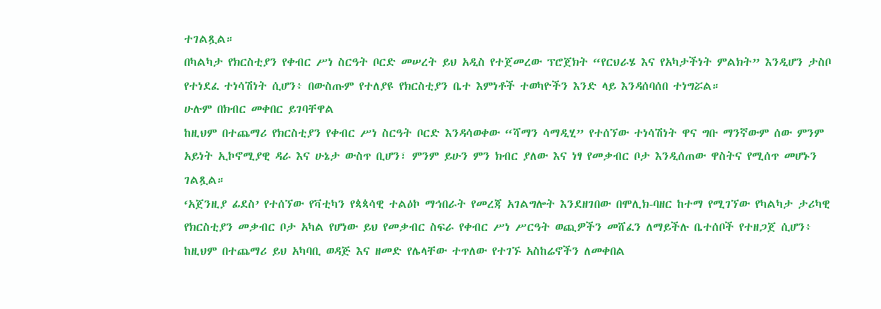ተገልጿል።
በካልካታ የክርስቲያን የቀብር ሥነ ስርዓት ቦርድ መሠረት ይህ አዲስ የተጀመረው ፕሮጀክት “የርህራሄ እና የአካታችነት ምልክት” እንዲሆን ታስቦ የተነደፈ ተነሳሽነት ሲሆን፥ በውስጡም የተለያዩ የክርስቲያን ቤተ እምነቶች ተወካዮችን እንድ ላይ እንዳሰባሰበ ተነግሯል።
ሁሉም በክብር መቀበር ይገባቸዋል
ከዚህም በተጨማሪ የክርስቲያን የቀብር ሥነ ስርዓት ቦርድ እንዳሳወቀው “ሻማን ሳማዲሂ” የተሰኘው ተነሳሽነት ዋና ግቡ ማንኛውም ሰው ምንም አይነት ኢኮኖሚያዊ ዳራ እና ሁኔታ ውስጥ ቢሆን፣ ምንም ይሁን ምን ክብር ያለው እና ነፃ የመቃብር ቦታ እንዲሰጠው ዋስትና የሚሰጥ መሆኑን ገልጿል።
‘አጀንዚያ ፊደስ’ የተሰኘው የቫቲካን የጳጳሳዊ ተልዕኮ ማኅበራት የመረጃ አገልግሎት እንደዘገበው በሞሊክ-ባዘር ከተማ የሚገኘው የካልካታ ታሪካዊ የክርስቲያን መቃብር ቦታ አካል የሆነው ይህ የመቃብር ስፍራ የቀብር ሥነ ሥርዓት ወጪዎችን መሸፈን ለማይችሉ ቤተሰቦች የተዘጋጀ ሲሆን፥ ከዚህም በተጨማሪ ይህ አካባቢ ወዳጅ እና ዘመድ የሌላቸው ተጥለው የተገኙ አስከሬኖችን ለመቀበል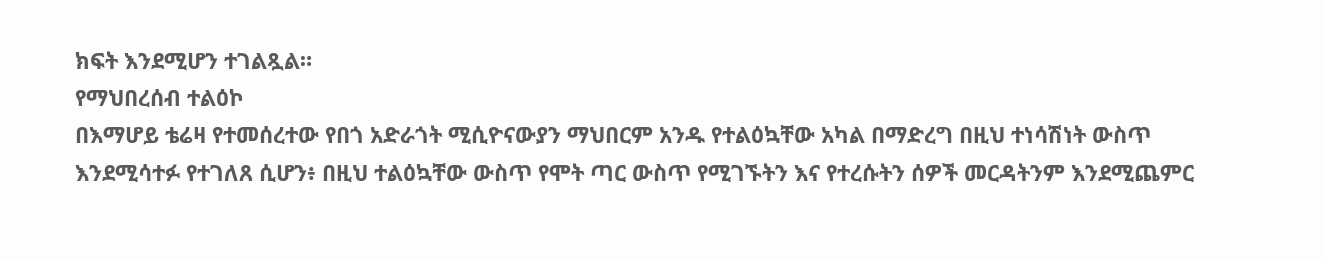ክፍት እንደሚሆን ተገልጿል።
የማህበረሰብ ተልዕኮ
በእማሆይ ቴሬዛ የተመሰረተው የበጎ አድራጎት ሚሲዮናውያን ማህበርም አንዱ የተልዕኳቸው አካል በማድረግ በዚህ ተነሳሽነት ውስጥ እንደሚሳተፉ የተገለጸ ሲሆን፥ በዚህ ተልዕኳቸው ውስጥ የሞት ጣር ውስጥ የሚገኙትን እና የተረሱትን ሰዎች መርዳትንም እንደሚጨምር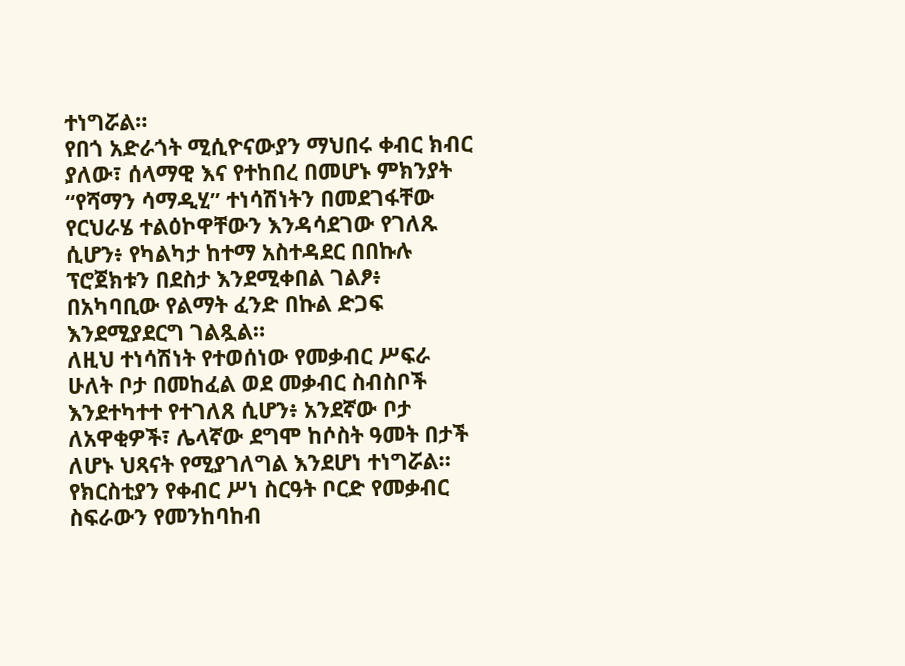ተነግሯል።
የበጎ አድራጎት ሚሲዮናውያን ማህበሩ ቀብር ክብር ያለው፣ ሰላማዊ እና የተከበረ በመሆኑ ምክንያት “የሻማን ሳማዲሂ” ተነሳሽነትን በመደገፋቸው የርህራሄ ተልዕኮዋቸውን እንዳሳደገው የገለጹ ሲሆን፥ የካልካታ ከተማ አስተዳደር በበኩሉ ፕሮጀክቱን በደስታ እንደሚቀበል ገልፆ፥ በአካባቢው የልማት ፈንድ በኩል ድጋፍ እንደሚያደርግ ገልጿል።
ለዚህ ተነሳሽነት የተወሰነው የመቃብር ሥፍራ ሁለት ቦታ በመከፈል ወደ መቃብር ስብስቦች እንደተካተተ የተገለጸ ሲሆን፥ አንደኛው ቦታ ለአዋቂዎች፣ ሌላኛው ደግሞ ከሶስት ዓመት በታች ለሆኑ ህጻናት የሚያገለግል እንደሆነ ተነግሯል።
የክርስቲያን የቀብር ሥነ ስርዓት ቦርድ የመቃብር ስፍራውን የመንከባከብ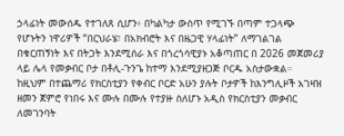ኃላፊነት መውሰዱ የተገለጸ ሲሆን፥ በካልካታ ውስጥ የሚገኙ በጣም ተጋላጭ የሆኑትን ነዋሪዎች “በርህራሄ፣ በአክብሮት እና በዜጋዊ ሃላፊነት” ለማገልገል በቁርጠኝነት እና በትጋት እንደሚሰራ እና በጎረጎሳዊያኑ አቆጣጠር በ 2026 መጀመሪያ ላይ ሌላ የመቃብር ቦታ በቶሊ-ጉንጌ ከተማ እንደሚያዘጋጅ ቦርዱ አስታውቋል።
ከዚህም በተጨማሪ የክርስቲያን የቀብር ቦርድ አሁን ያሉት ቦታዎች ከእንግሊዞች አገዛዝ ዘመን ጀምሮ የነበሩ እና ሙሉ በሙሉ የተያዙ ስለሆኑ አዲስ የክርስቲያን መቃብር ለመገንባት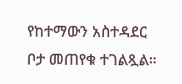የከተማውን አስተዳደር ቦታ መጠየቁ ተገልጿል።